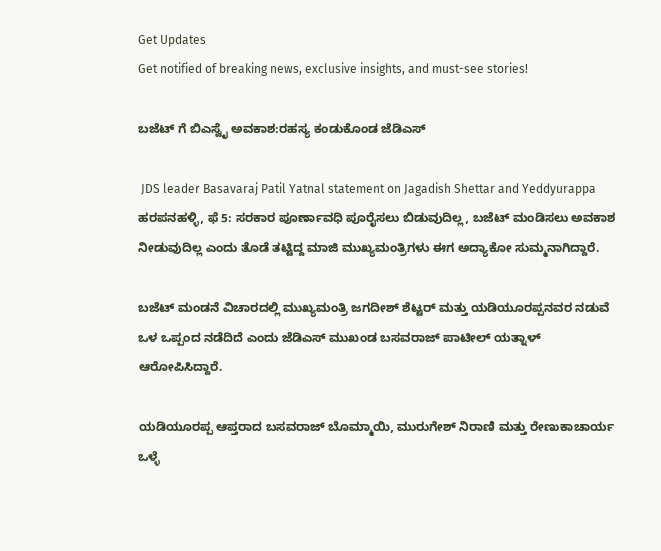Get Updates
Get notified of breaking news, exclusive insights, and must-see stories!

ಬಜೆಟ್ ಗೆ ಬಿಎಸ್ವೈ ಅವಕಾಶ:ರಹಸ್ಯ ಕಂಡುಕೊಂಡ ಜೆಡಿಎಸ್

 JDS leader Basavaraj Patil Yatnal statement on Jagadish Shettar and Yeddyurappa
ಹರಪನಹಳ್ಳಿ, ಫೆ 5: ಸರಕಾರ ಪೂರ್ಣಾವಧಿ ಪೂರೈಸಲು ಬಿಡುವುದಿಲ್ಲ, ಬಜೆಟ್ ಮಂಡಿಸಲು ಅವಕಾಶ ನೀಡುವುದಿಲ್ಲ ಎಂದು ತೊಡೆ ತಟ್ಟಿದ್ದ ಮಾಜಿ ಮುಖ್ಯಮಂತ್ರಿಗಳು ಈಗ ಅದ್ಯಾಕೋ ಸುಮ್ಮನಾಗಿದ್ದಾರೆ.

ಬಜೆಟ್ ಮಂಡನೆ ವಿಚಾರದಲ್ಲಿ ಮುಖ್ಯಮಂತ್ರಿ ಜಗದೀಶ್ ಶೆಟ್ಟರ್ ಮತ್ತು ಯಡಿಯೂರಪ್ಪನವರ ನಡುವೆ ಒಳ ಒಪ್ಪಂದ ನಡೆದಿದೆ ಎಂದು ಜೆಡಿಎಸ್ ಮುಖಂಡ ಬಸವರಾಜ್ ಪಾಟೀಲ್ ಯತ್ನಾಳ್ ಆರೋಪಿಸಿದ್ದಾರೆ.

ಯಡಿಯೂರಪ್ಪ ಆಪ್ತರಾದ ಬಸವರಾಜ್ ಬೊಮ್ಮಾಯಿ, ಮುರುಗೇಶ್ ನಿರಾಣಿ ಮತ್ತು ರೇಣುಕಾಚಾರ್ಯ ಒಳ್ಳೆ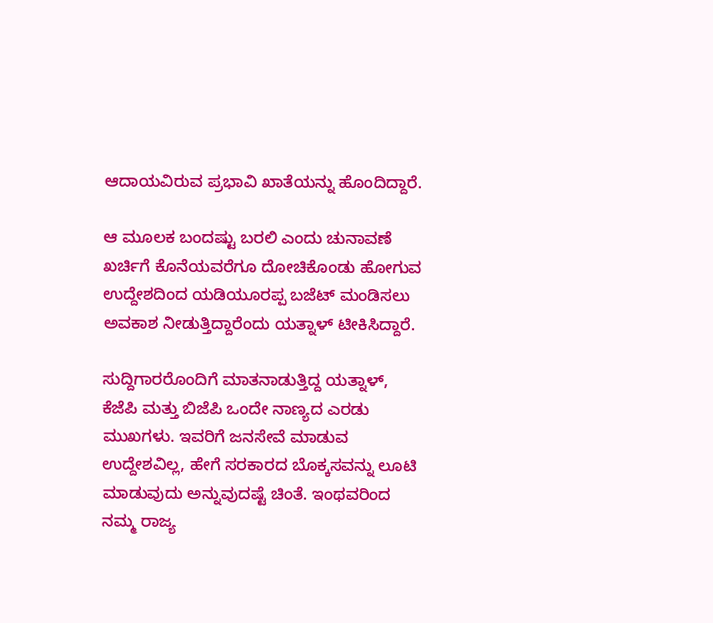ಆದಾಯವಿರುವ ಪ್ರಭಾವಿ ಖಾತೆಯನ್ನು ಹೊಂದಿದ್ದಾರೆ.

ಆ ಮೂಲಕ ಬಂದಷ್ಟು ಬರಲಿ ಎಂದು ಚುನಾವಣೆ ಖರ್ಚಿಗೆ ಕೊನೆಯವರೆಗೂ ದೋಚಿಕೊಂಡು ಹೋಗುವ ಉದ್ದೇಶದಿಂದ ಯಡಿಯೂರಪ್ಪ ಬಜೆಟ್ ಮಂಡಿಸಲು ಅವಕಾಶ ನೀಡುತ್ತಿದ್ದಾರೆಂದು ಯತ್ನಾಳ್ ಟೀಕಿಸಿದ್ದಾರೆ.

ಸುದ್ದಿಗಾರರೊಂದಿಗೆ ಮಾತನಾಡುತ್ತಿದ್ದ ಯತ್ನಾಳ್, ಕೆಜೆಪಿ ಮತ್ತು ಬಿಜೆಪಿ ಒಂದೇ ನಾಣ್ಯದ ಎರಡು ಮುಖಗಳು. ಇವರಿಗೆ ಜನಸೇವೆ ಮಾಡುವ ಉದ್ದೇಶವಿಲ್ಲ, ಹೇಗೆ ಸರಕಾರದ ಬೊಕ್ಕಸವನ್ನು ಲೂಟಿ ಮಾಡುವುದು ಅನ್ನುವುದಷ್ಟೆ ಚಿಂತೆ. ಇಂಥವರಿಂದ ನಮ್ಮ ರಾಜ್ಯ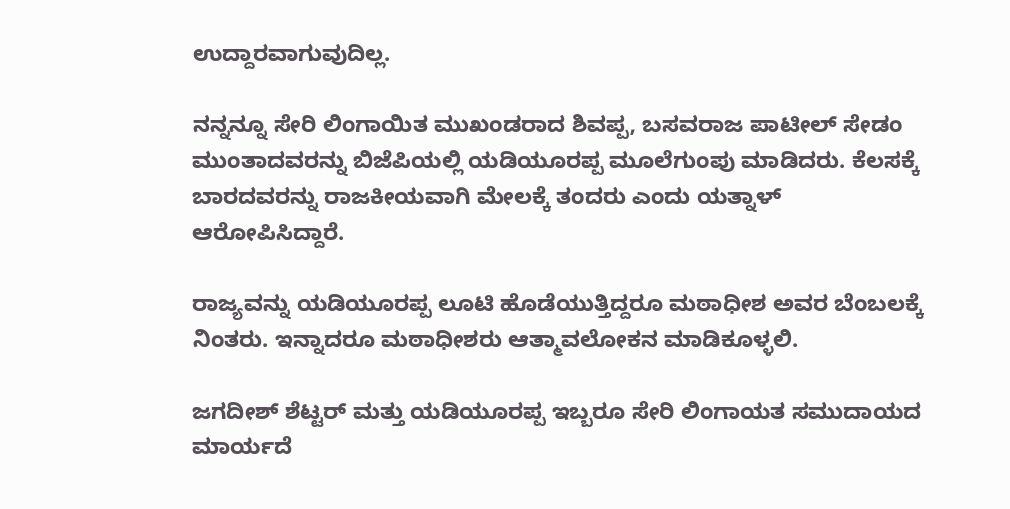ಉದ್ದಾರವಾಗುವುದಿಲ್ಲ.

ನನ್ನನ್ನೂ ಸೇರಿ ಲಿಂಗಾಯಿತ ಮುಖಂಡರಾದ ಶಿವಪ್ಪ, ಬಸವರಾಜ ಪಾಟೀಲ್‌ ಸೇಡಂ ಮುಂತಾದವರನ್ನು ಬಿಜೆಪಿಯಲ್ಲಿ ಯಡಿಯೂರಪ್ಪ ಮೂಲೆಗುಂಪು ಮಾಡಿದರು. ಕೆಲಸಕ್ಕೆ ಬಾರದವರನ್ನು ರಾಜಕೀಯವಾಗಿ ಮೇಲಕ್ಕೆ ತಂದರು ಎಂದು ಯತ್ನಾಳ್ ಆರೋಪಿಸಿದ್ದಾರೆ.

ರಾಜ್ಯವನ್ನು ಯಡಿಯೂರಪ್ಪ ಲೂಟಿ ಹೊಡೆಯುತ್ತಿದ್ದರೂ ಮಠಾಧೀಶ ಅವರ ಬೆಂಬಲಕ್ಕೆ ನಿಂತರು. ಇನ್ನಾದರೂ ಮಠಾಧೀಶರು ಆತ್ಮಾವಲೋಕನ ಮಾಡಿಕೂಳ್ಳಲಿ.

ಜಗದೀಶ್ ಶೆಟ್ಟರ್‌ ಮತ್ತು ಯಡಿಯೂರಪ್ಪ ಇಬ್ಬರೂ ಸೇರಿ ಲಿಂಗಾಯತ ಸಮುದಾಯದ ಮಾರ್ಯದೆ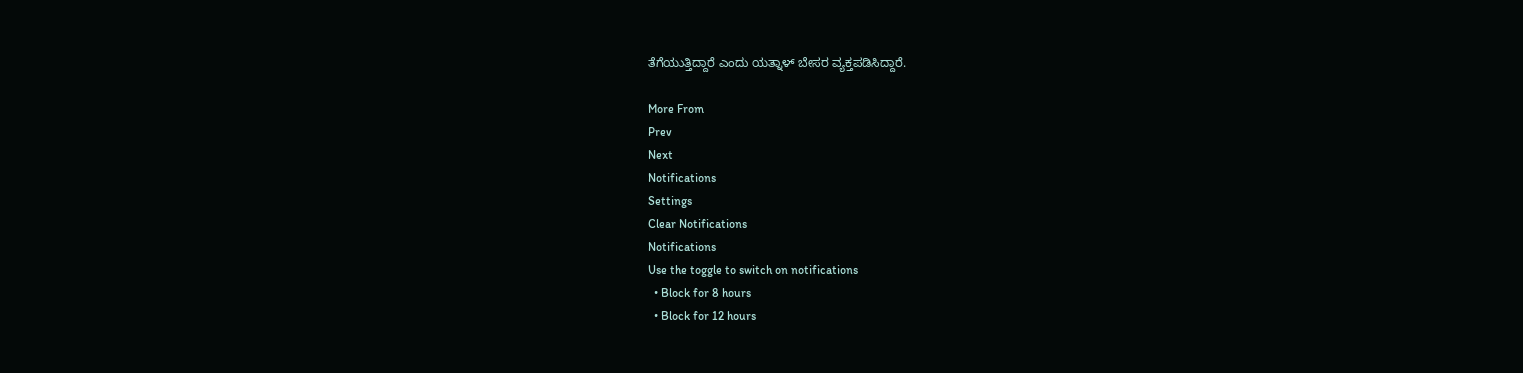ತೆಗೆಯುತ್ತಿದ್ದಾರೆ ಎಂದು ಯತ್ನಾಳ್ ಬೇಸರ ವ್ಯಕ್ತಪಡಿಸಿದ್ದಾರೆ.

More From
Prev
Next
Notifications
Settings
Clear Notifications
Notifications
Use the toggle to switch on notifications
  • Block for 8 hours
  • Block for 12 hours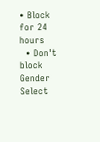• Block for 24 hours
  • Don't block
Gender
Select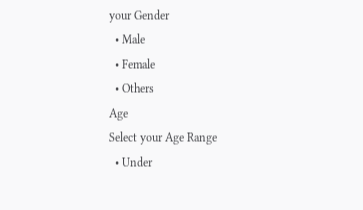your Gender
  • Male
  • Female
  • Others
Age
Select your Age Range
  • Under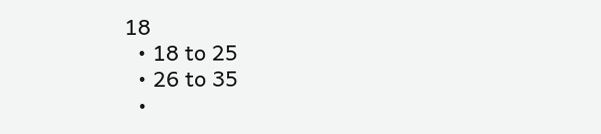18
  • 18 to 25
  • 26 to 35
  •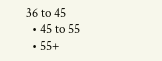36 to 45
  • 45 to 55
  • 55+